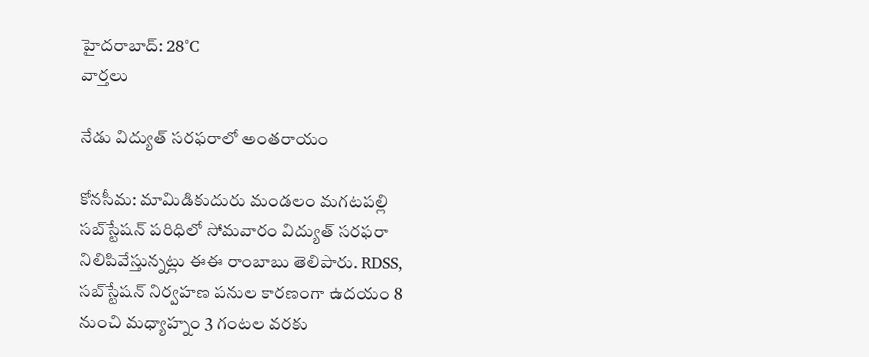హైదరాబాద్: 28°C
వార్తలు

నేడు విద్యుత్ సరఫరాలో అంతరాయం

కోనసీమ: మామిడికుదురు మండలం మగటపల్లి సబ్‌స్టేషన్ పరిధిలో సోమవారం విద్యుత్ సరఫరా నిలిపివేస్తున్నట్లు ఈఈ రాంబాబు తెలిపారు. RDSS, సబ్‌స్టేషన్ నిర్వహణ పనుల కారణంగా ఉదయం 8 నుంచి మధ్యాహ్నం 3 గంటల వరకు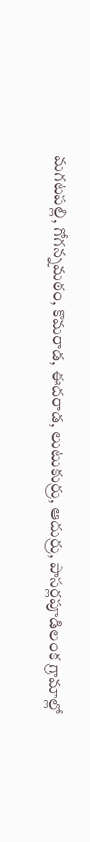మగటపల్లి, గోగన్నమఠం, కొమరాడ, ఈదరాడ, లుటుకుర్రు, ఆదుర్రు, పాసర్లపూడిలంక గ్రామాల్లో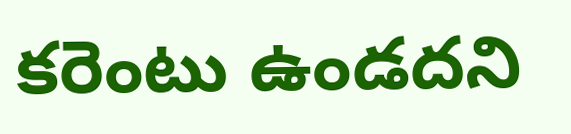కరెంటు ఉండదని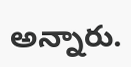అన్నారు.